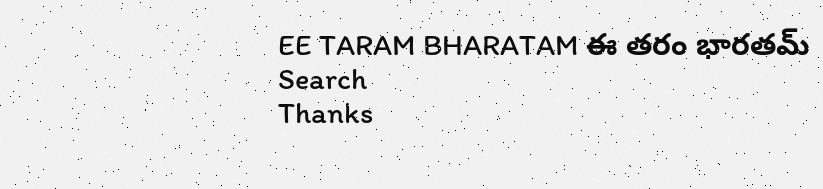EE TARAM BHARATAM ఈ తరం భారతమ్
Search
Thanks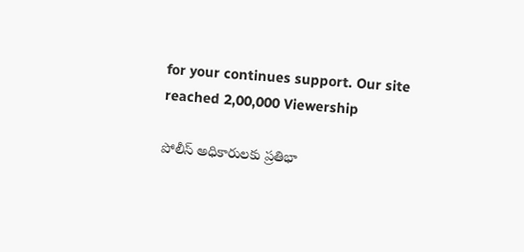for your continues support. Our site reached 2,00,000 Viewership

పోలీస్ అధికారులకు ప్రతిభా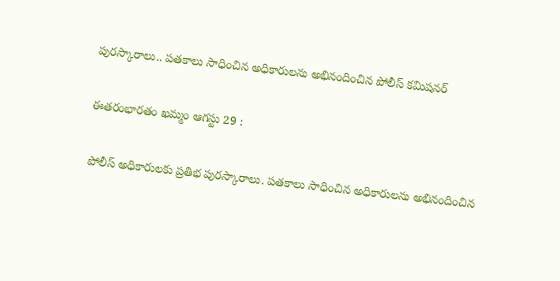పురస్కారాలు.. పతకాలు సాధించిన అధికారులను అభినందించిన పోలీస్ కమిషనర్

ఈతరంభారతం ఖమ్మం ఆగస్టు 29 :

పోలీస్ అధికారులకు ప్రతిభ పురస్కారాలు. పతకాలు సాధించిన అధికారులను అభినందించిన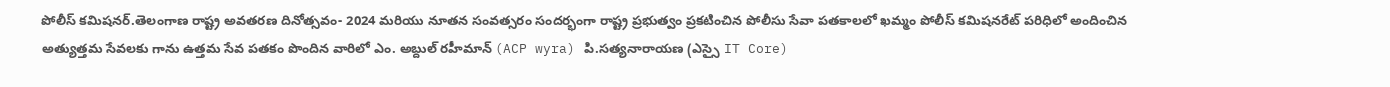పోలీస్ కమిషనర్.తెలంగాణ రాష్ట్ర అవతరణ దినోత్సవం- 2024 మరియు నూతన సంవత్సరం సందర్భంగా రాష్ట్ర ప్రభుత్వం ప్రకటించిన పోలీసు సేవా పతకాలలో ఖమ్మం పోలీస్ కమిషనరేట్ పరిధిలో అందించిన అత్యుత్తమ సేవలకు గాను ఉత్తమ సేవ పతకం పొందిన వారిలో ఎం. అబ్దుల్ రహీమాన్ (ACP wyra) పి.సత్యనారాయణ (ఎస్సై IT Core)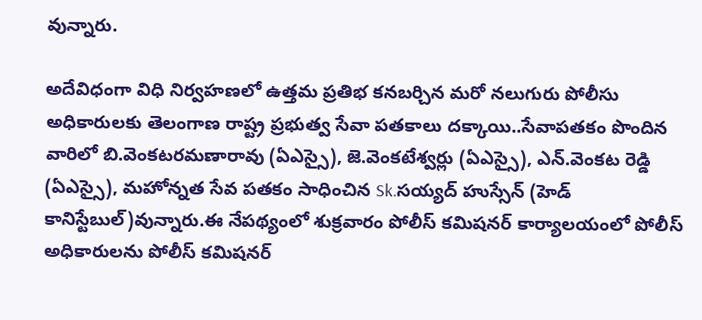వున్నారు.

అదేవిధంగా విధి నిర్వహణలో ఉత్తమ ప్రతిభ కనబర్చిన మరో నలుగురు పోలీసు అధికారులకు తెలంగాణ రాష్ట్ర ప్రభుత్వ సేవా పతకాలు దక్కాయి..సేవాపతకం పొందిన వారిలో బి.వెంకటరమణారావు (ఏఎస్సై), జె.వెంకటేశ్వర్లు (ఏఎస్సై), ఎన్.వెంకట రెడ్డి (ఏఎస్సై), మహోన్నత సేవ పతకం సాధించిన Sk.సయ్యద్ హుస్సేన్ (హెడ్ కానిస్టేబుల్)వున్నారు.ఈ నేపథ్యంలో శుక్రవారం పోలీస్ కమిషనర్ కార్యాలయంలో పోలీస్ అధికారులను పోలీస్ కమిషనర్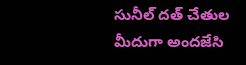సునీల్ దత్ చేతుల మీదుగా అందజేసి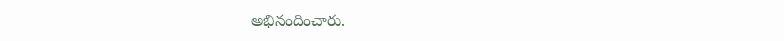అభినందించారు.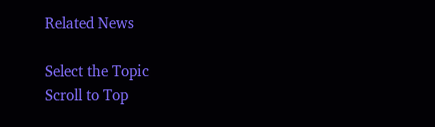Related News

Select the Topic
Scroll to Top